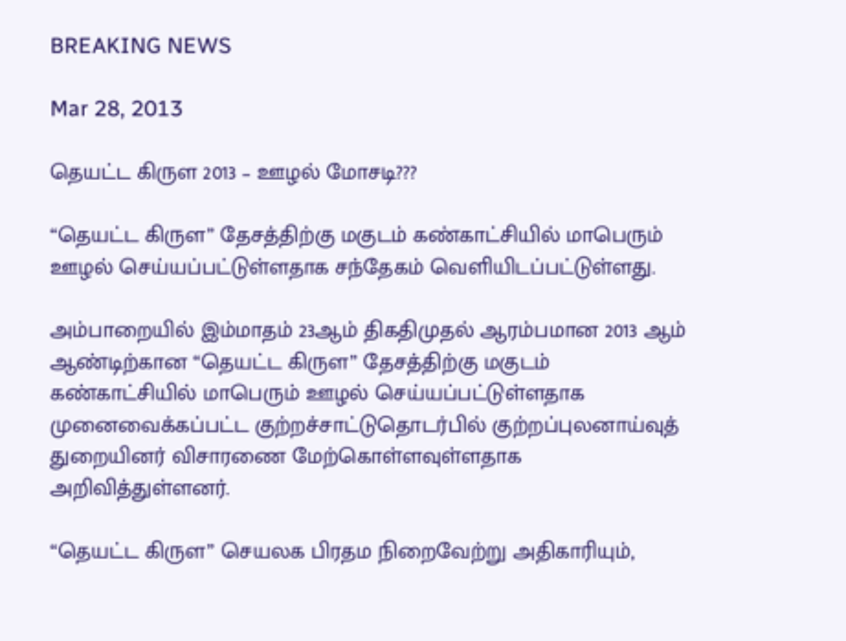BREAKING NEWS

Mar 28, 2013

தெயட்ட கிருள 2013 – ஊழல் மோசடி???

“தெயட்ட கிருள” தேசத்திற்கு மகுடம் கண்காட்சியில் மாபெரும் ஊழல் செய்யப்பட்டுள்ளதாக சந்தேகம் வெளியிடப்பட்டுள்ளது.

அம்பாறையில் இம்மாதம் 23ஆம் திகதிமுதல் ஆரம்பமான 2013 ஆம் ஆண்டிற்கான “தெயட்ட கிருள” தேசத்திற்கு மகுடம் கண்காட்சியில் மாபெரும் ஊழல் செய்யப்பட்டுள்ளதாக முனைவைக்கப்பட்ட குற்றச்சாட்டுதொடர்பில் குற்றப்புலனாய்வுத் துறையினர் விசாரணை மேற்கொள்ளவுள்ளதாக அறிவித்துள்ளனர்.

“தெயட்ட கிருள” செயலக பிரதம நிறைவேற்று அதிகாரியும்,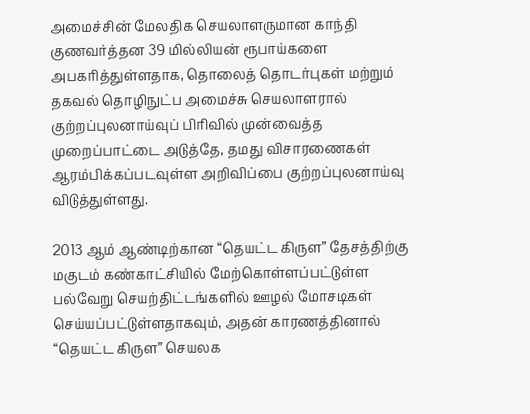அமைச்சின் மேலதிக செயலாளருமான காந்தி குணவர்த்தன 39 மில்லியன் ரூபாய்களை அபகரித்துள்ளதாக, தொலைத் தொடர்புகள் மற்றும் தகவல் தொழிநுட்ப அமைச்சு செயலாளரால் குற்றப்புலனாய்வுப் பிரிவில் முன்வைத்த முறைப்பாட்டை அடுத்தே, தமது விசாரணைகள் ஆரம்பிக்கப்படவுள்ள அறிவிப்பை குற்றப்புலனாய்வு விடுத்துள்ளது.

2013 ஆம் ஆண்டிற்கான “தெயட்ட கிருள” தேசத்திற்கு மகுடம் கண்காட்சியில் மேற்கொள்ளப்பட்டுள்ள பல்வேறு செயற்திட்டங்களில் ஊழல் மோசடிகள் செய்யப்பட்டுள்ளதாகவும், அதன் காரணத்தினால் “தெயட்ட கிருள” செயலக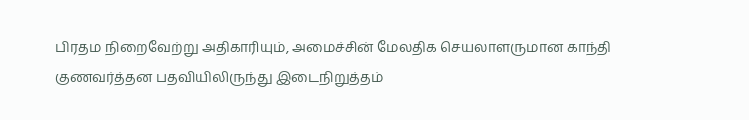பிரதம நிறைவேற்று அதிகாரியும், அமைச்சின் மேலதிக செயலாளருமான காந்தி குணவர்த்தன பதவியிலிருந்து இடைநிறுத்தம்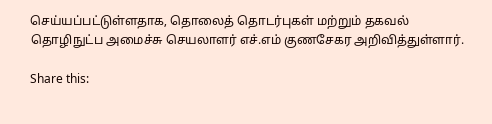செய்யப்பட்டுள்ளதாக, தொலைத் தொடர்புகள் மற்றும் தகவல் தொழிநுட்ப அமைச்சு செயலாளர் எச்.எம் குணசேகர அறிவித்துள்ளார்.

Share this: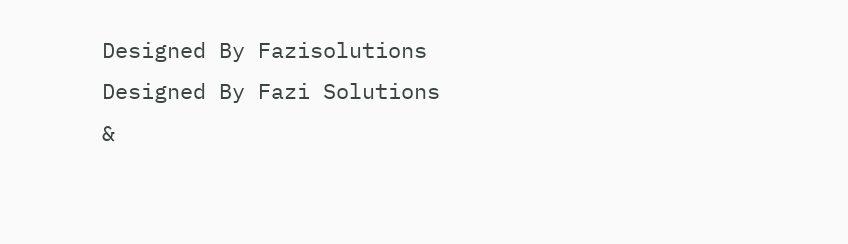Designed By Fazisolutions
Designed By Fazi Solutions &